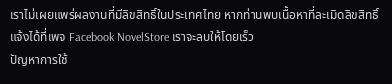เราไม่เผยแพร่ผลงานที่มีลิขสิทธิ์ในประเทศไทย หากท่านพบเนื้อหาที่ละเมิดลิขสิทธิ์ แจ้งได้ที่เพจ Facebook NovelStore เราจะลบให้โดยเร็ว
ปัญหาการใช้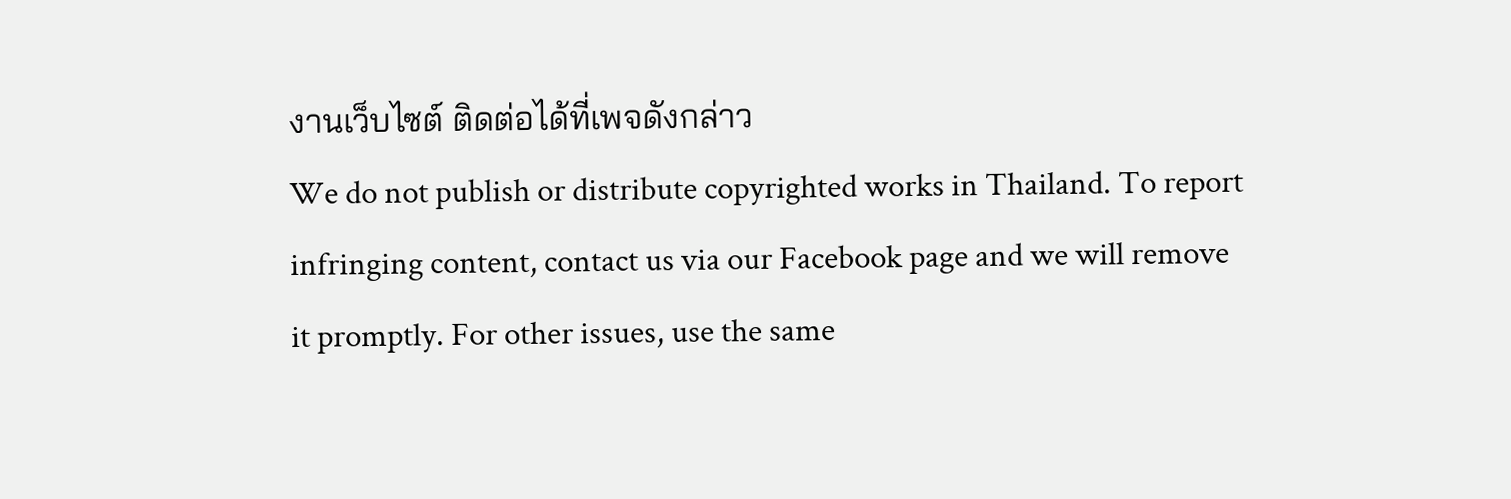งานเว็บไซต์ ติดต่อได้ที่เพจดังกล่าว
We do not publish or distribute copyrighted works in Thailand. To report infringing content, contact us via our Facebook page and we will remove it promptly. For other issues, use the same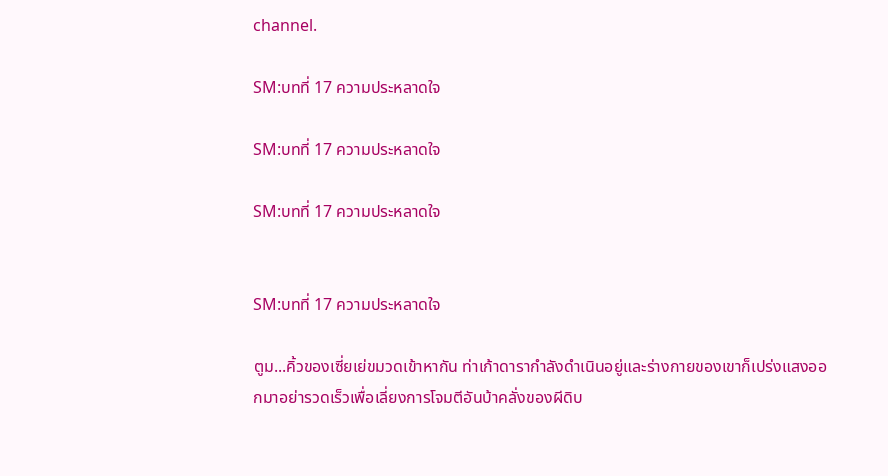channel.

SM:บทที่ 17 ความประหลาดใจ

SM:บทที่ 17 ความประหลาดใจ

SM:บทที่ 17 ความประหลาดใจ


SM:บทที่ 17 ความประหลาดใจ

ตูม...คิ้วของเซี่ยเย่ขมวดเข้าหากัน ท่าเก้าดารากำลังดำเนินอยู่และร่างกายของเขาก็เปร่งแสงออกมาอย่ารวดเร็วเพื่อเลี่ยงการโจมตีอันบ้าคลั่งของผีดิบ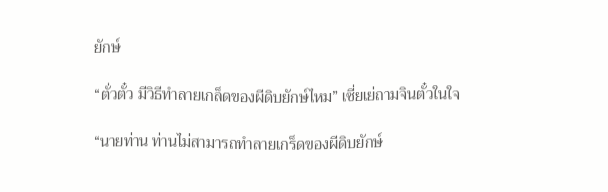ยักษ์

“ตั่วตั๋ว มีวิธีทำลายเกล็ดของผีดิบยักษ์ไหม” เซี่ยเย่ถามจินตั๋วในใจ

“นายท่าน ท่านไม่สามารถทำลายเกร็ดของผีดิบยักษ์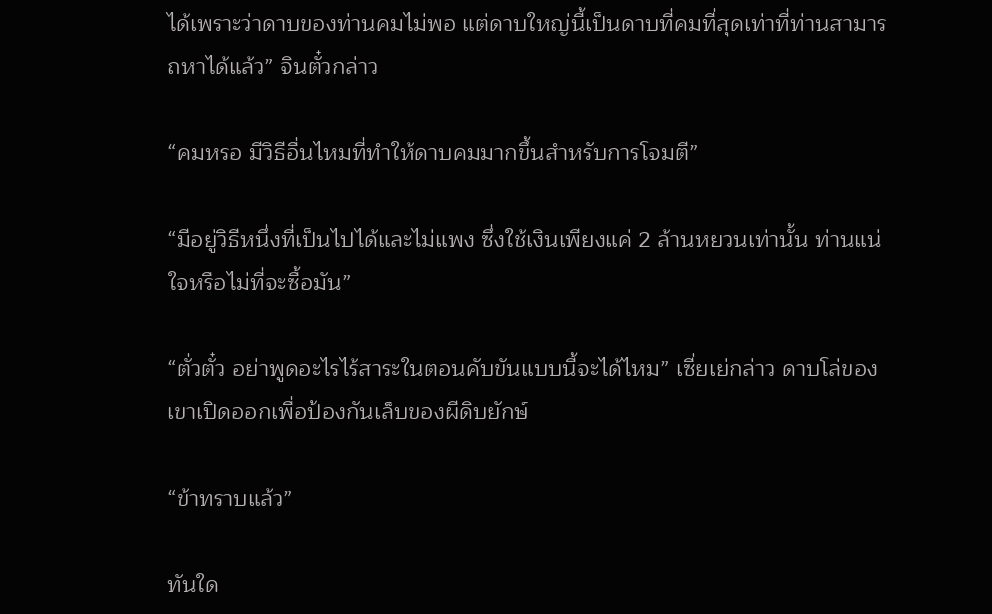ได้เพราะว่าดาบของท่านคมไม่พอ แต่ดาบใหญ่นี้เป็นดาบที่คมที่สุดเท่าที่ท่านสามารถหาได้แล้ว” จินตั๋วกล่าว

“คมหรอ มีวิธีอื่นไหมที่ทำให้ดาบคมมากขึ้นสำหรับการโจมตี”

“มีอยู่วิธีหนึ่งที่เป็นไปได้และไม่แพง ซึ่งใช้เงินเพียงแค่ 2 ล้านหยวนเท่านั้น ท่านแน่ใจหรือไม่ที่จะซื้อมัน”

“ตั่วตั๋ว อย่าพูดอะไรไร้สาระในตอนคับขันแบบนี้จะได้ไหม” เซี่ยเย่กล่าว ดาบโล่ของเขาเปิดออกเพื่อป้องกันเล็บของผีดิบยักษ์

“ข้าทราบแล้ว”

ทันใด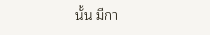นั้น มีกา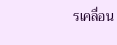รเคลื่อน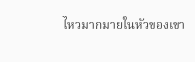ไหวมากมายในหัวของเขา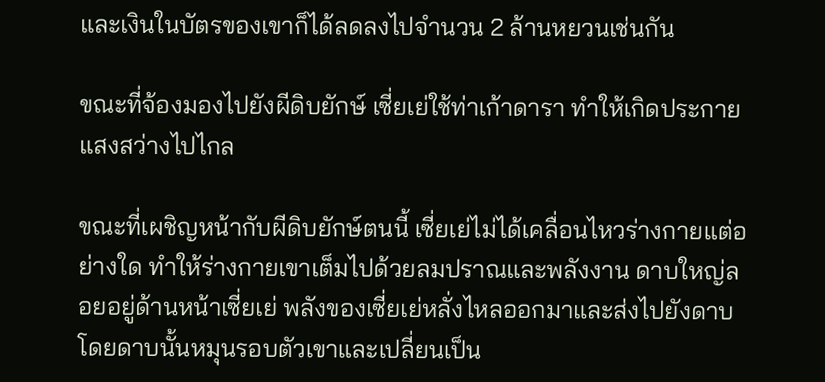และเงินในบัตรของเขาก็ได้ลดลงไปจำนวน 2 ล้านหยวนเช่นกัน

ขณะที่จ้องมองไปยังผีดิบยักษ์ เซี่ยเย่ใช้ท่าเก้าดารา ทำให้เกิดประกายแสงสว่างไปไกล

ขณะที่เผชิญหน้ากับผีดิบยักษ์ตนนี้ เซี่ยเย่ไม่ได้เคลื่อนไหวร่างกายแต่อย่างใด ทำให้ร่างกายเขาเต็มไปด้วยลมปราณและพลังงาน ดาบใหญ่ลอยอยู่ด้านหน้าเซี่ยเย่ พลังของเซี่ยเย่หลั่งไหลออกมาและส่งไปยังดาบ โดยดาบนั้นหมุนรอบตัวเขาและเปลี่ยนเป็น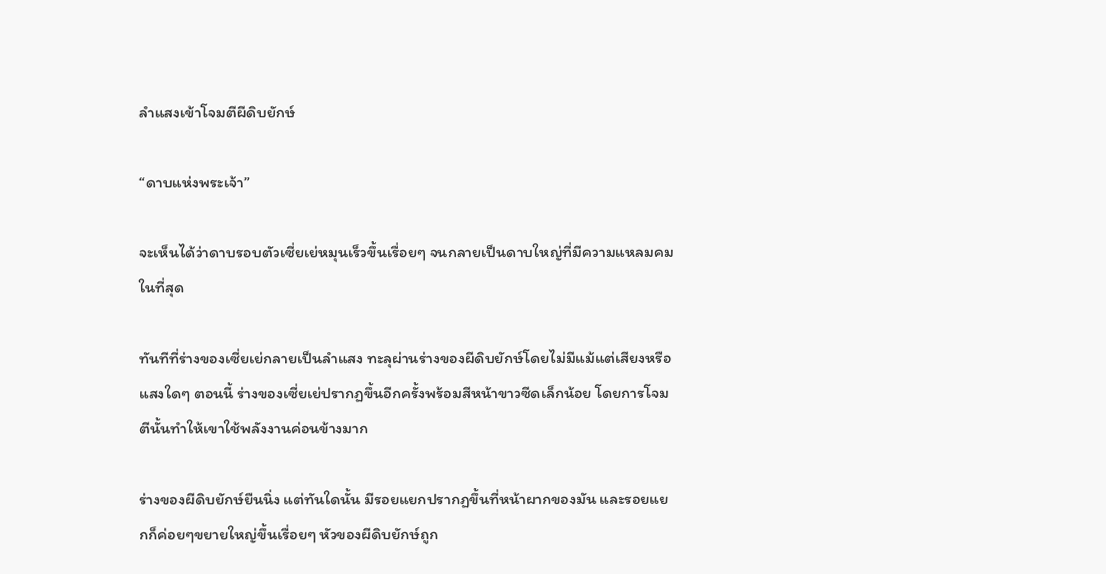ลำแสงเข้าโจมตีผีดิบยักษ์

“ดาบแห่งพระเจ้า”

จะเห็นได้ว่าดาบรอบตัวเซี่ยเย่หมุนเร็วขึ้นเรื่อยๆ จนกลายเป็นดาบใหญ่ที่มีความแหลมคมในที่สุด

ทันทีที่ร่างของเซี่ยเย่กลายเป็นลำแสง ทะลุผ่านร่างของผีดิบยักษ์โดยไม่มีแม้แต่เสียงหรือแสงใดๆ ตอนนี้ ร่างของเซี่ยเย่ปรากฏขึ้นอีกครั้งพร้อมสีหน้าขาวซีดเล็กน้อย โดยการโจมตีนั้นทำให้เขาใช้พลังงานค่อนข้างมาก

ร่างของผีดิบยักษ์ยืนนิ่ง แต่ทันใดนั้น มีรอยแยกปรากฏขึ้นที่หน้าผากของมัน และรอยแยกก็ค่อยๆขยายใหญ่ขึ้นเรื่อยๆ หัวของผีดิบยักษ์ถูก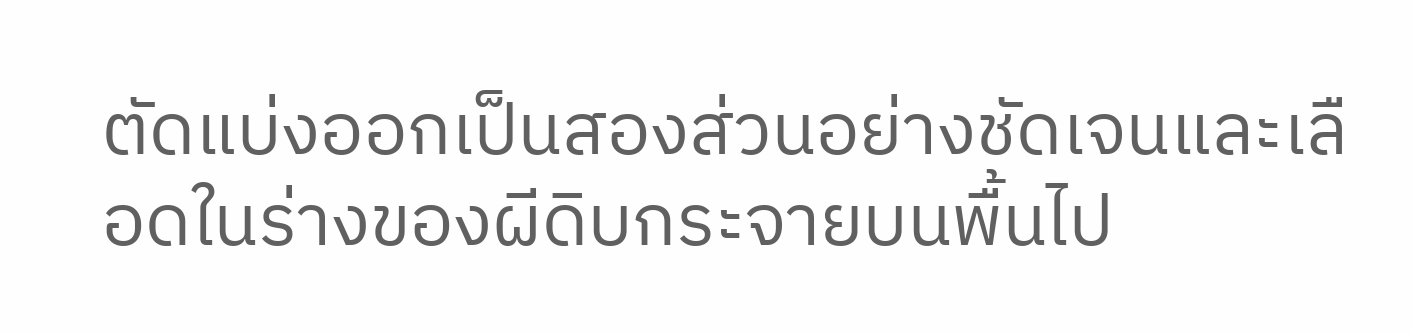ตัดแบ่งออกเป็นสองส่วนอย่างชัดเจนและเลือดในร่างของผีดิบกระจายบนพื้นไป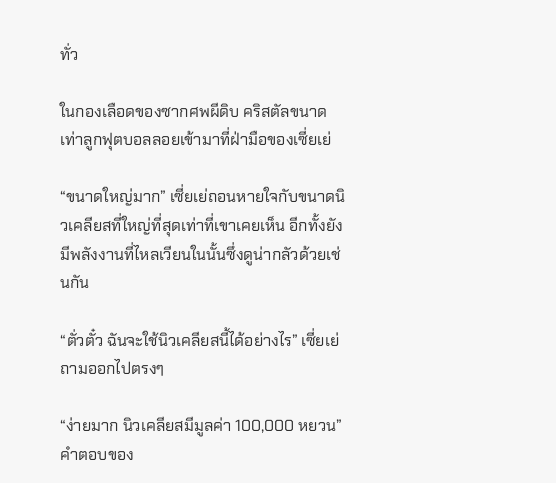ทั่ว

ในกองเลือดของซากศพผีดิบ คริสตัลขนาดเท่าลูกฟุตบอลลอยเข้ามาที่ฝ่ามือของเซี่ยเย่

“ขนาดใหญ่มาก” เซี่ยเย่ถอนหายใจกับขนาดนิวเคลียสที่ใหญ่ที่สุดเท่าที่เขาเคยเห็น อีกทั้งยังมีพลังงานที่ไหลเวียนในนั้นซึ่งดูน่ากลัวด้วยเช่นกัน

“ตั่วตั๋ว ฉันจะใช้นิวเคลียสนี้ได้อย่างไร” เซี่ยเย่ถามออกไปตรงๆ

“ง่ายมาก นิวเคลียสมีมูลค่า 100,000 หยวน” คำตอบของ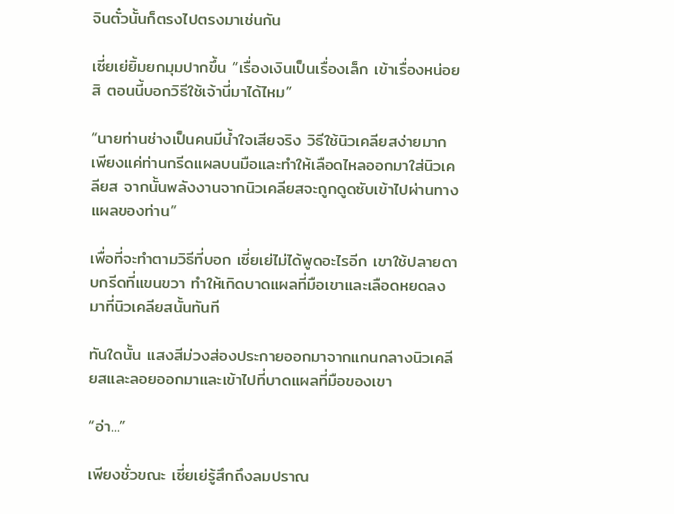จินตั๋วนั้นก็ตรงไปตรงมาเช่นกัน

เซี่ยเย่ยิ้มยกมุมปากขึ้น “เรื่องเงินเป็นเรื่องเล็ก เข้าเรื่องหน่อยสิ ตอนนี้บอกวิธีใช้เจ้านี่มาได้ไหม”

“นายท่านช่างเป็นคนมีน้ำใจเสียจริง วิธีใช้นิวเคลียสง่ายมาก เพียงแค่ท่านกรีดแผลบนมือและทำให้เลือดไหลออกมาใส่นิวเคลียส จากนั้นพลังงานจากนิวเคลียสจะถูกดูดซับเข้าไปผ่านทางแผลของท่าน”

เพื่อที่จะทำตามวิธีที่บอก เซี่ยเย่ไม่ได้พูดอะไรอีก เขาใช้ปลายดาบกรีดที่แขนขวา ทำให้เกิดบาดแผลที่มือเขาและเลือดหยดลงมาที่นิวเคลียสนั้นทันที

ทันใดนั้น แสงสีม่วงส่องประกายออกมาจากแกนกลางนิวเคลียสและลอยออกมาและเข้าไปที่บาดแผลที่มือของเขา

“อ่า...”

เพียงชั่วขณะ เซี่ยเย่รู้สึกถึงลมปราณ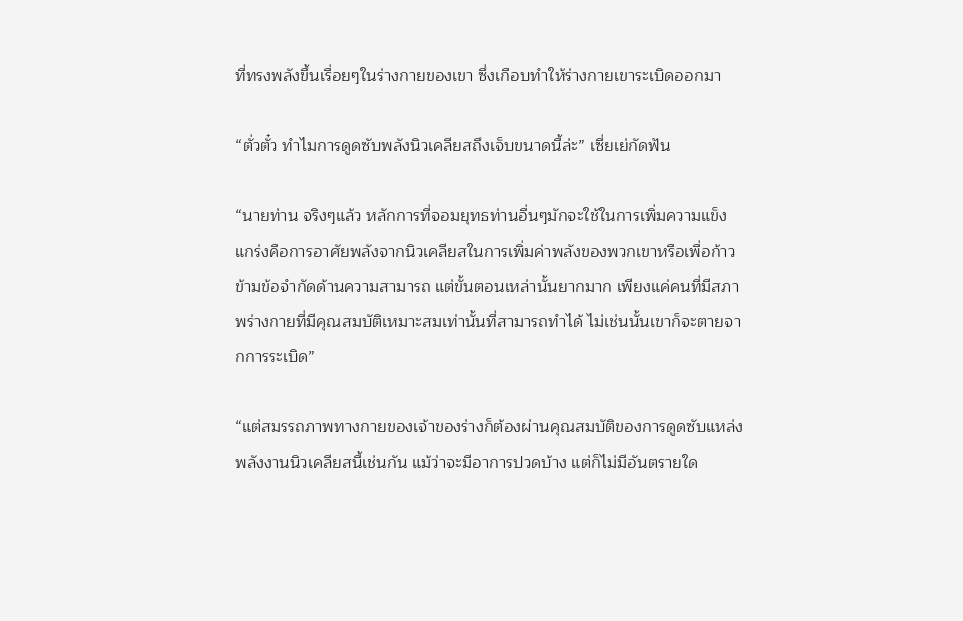ที่ทรงพลังขึ้นเรื่อยๆในร่างกายของเขา ซึ่งเกือบทำให้ร่างกายเขาระเบิดออกมา

“ตั่วตั๋ว ทำไมการดูดซับพลังนิวเคลียสถึงเจ็บขนาดนี้ล่ะ” เซี่ยเย่กัดฟัน

“นายท่าน จริงๆแล้ว หลักการที่จอมยุทธท่านอื่นๆมักจะใช้ในการเพิ่มความแข็งแกร่งคือการอาศัยพลังจากนิวเคลียสในการเพิ่มค่าพลังของพวกเขาหรือเพื่อก้าวข้ามข้อจำกัดด้านความสามารถ แต่ขั้นตอนเหล่านั้นยากมาก เพียงแค่คนที่มีสภาพร่างกายที่มีคุณสมบัติเหมาะสมเท่านั้นที่สามารถทำได้ ไม่เช่นนั้นเขาก็จะตายจากการระเบิด”

“แต่สมรรถภาพทางกายของเจ้าของร่างก็ต้องผ่านคุณสมบัติของการดูดซับแหล่งพลังงานนิวเคลียสนี้เช่นกัน แม้ว่าจะมีอาการปวดบ้าง แต่ก็ไม่มีอันตรายใด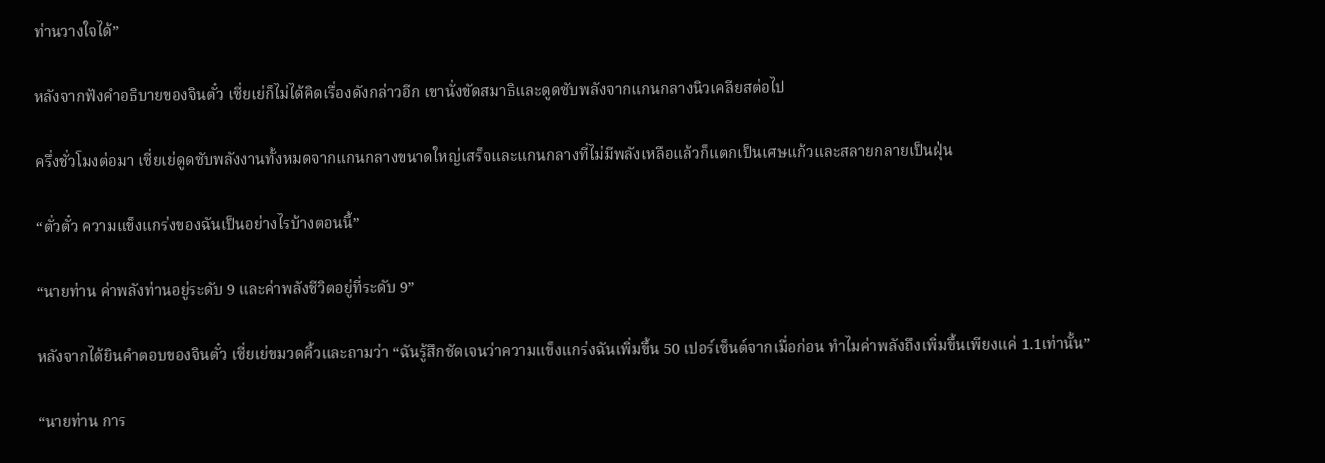ท่านวางใจได้”

หลังจากฟังคำอธิบายของจินตั๋ว เซี่ยเย่ก็ไม่ได้คิดเรื่องดังกล่าวอีก เขานั่งขัดสมาธิและดูดซับพลังจากแกนกลางนิวเคลียสต่อไป

ครึ่งชั่วโมงต่อมา เซี่ยเย่ดูดซับพลังงานทั้งหมดจากแกนกลางขนาดใหญ่เสร็จและแกนกลางที่ไม่มีพลังเหลือแล้วก็แตกเป็นเศษแก้วและสลายกลายเป็นฝุ่น

“ตั่วตั๋ว ความแข็งแกร่งของฉันเป็นอย่างไรบ้างตอนนี้”

“นายท่าน ค่าพลังท่านอยู่ระดับ 9 และค่าพลังชีวิตอยู่ที่ระดับ 9”

หลังจากได้ยินคำตอบของจินตั๋ว เซี่ยเย่ขมวดคิ้วและถามว่า “ฉันรู้สึกชัดเจนว่าความแข็งแกร่งฉันเพิ่มขึ้น 50 เปอร์เซ็นต์จากเมื่อก่อน ทำไมค่าพลังถึงเพิ่มขึ้นเพียงแค่ 1.1เท่านั้น”

“นายท่าน การ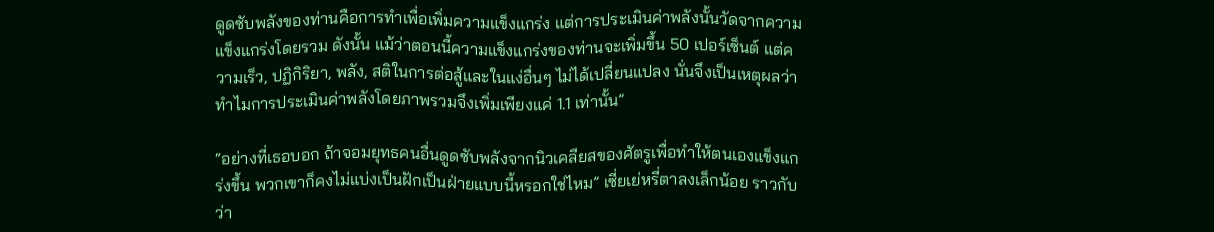ดูดซับพลังของท่านคือการทำเพื่อเพิ่มความแข็งแกร่ง แต่การประเมินค่าพลังนั้นวัดจากความแข็งแกร่งโดยรวม ดังนั้น แม้ว่าตอนนี้ความแข็งแกร่งของท่านจะเพิ่มขึ้น 50 เปอร์เซ็นต์ แต่ความเร็ว, ปฏิกิริยา, พลัง, สติในการต่อสู้และในแง่อื่นๆ ไม่ได้เปลี่ยนแปลง นั่นจึงเป็นเหตุผลว่าทำไมการประเมินค่าพลังโดยภาพรวมจึงเพิ่มเพียงแค่ 1.1 เท่านั้น”

“อย่างที่เธอบอก ถ้าจอมยุทธคนอื่นดูดซับพลังจากนิวเคลียสของศัตรูเพื่อทำให้ตนเองแข็งแกร่งขึ้น พวกเขาก็คงไม่แบ่งเป็นฝักเป็นฝ่ายแบบนี้หรอกใช่ไหม” เซี่ยเย่หรี่ตาลงเล็กน้อย ราวกับว่า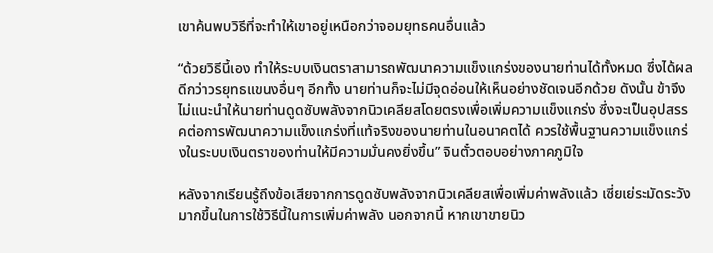เขาค้นพบวิธีที่จะทำให้เขาอยู่เหนือกว่าจอมยุทธคนอื่นแล้ว

“ด้วยวิธีนี้เอง ทำให้ระบบเงินตราสามารถพัฒนาความแข็งแกร่งของนายท่านได้ทั้งหมด ซึ่งได้ผลดีกว่าวรยุทธแขนงอื่นๆ อีกทั้ง นายท่านก็จะไม่มีจุดอ่อนให้เห็นอย่างชัดเจนอีกด้วย ดังนั้น ข้าจึงไม่แนะนำให้นายท่านดูดซับพลังจากนิวเคลียสโดยตรงเพื่อเพิ่มความแข็งแกร่ง ซึ่งจะเป็นอุปสรรคต่อการพัฒนาความแข็งแกร่งที่แท้จริงของนายท่านในอนาคตได้ ควรใช้พื้นฐานความแข็งแกร่งในระบบเงินตราของท่านให้มีความมั่นคงยิ่งขึ้น” จินตั๋วตอบอย่างภาคภูมิใจ

หลังจากเรียนรู้ถึงข้อเสียจากการดูดซับพลังจากนิวเคลียสเพื่อเพิ่มค่าพลังแล้ว เซี่ยเย่ระมัดระวังมากขึ้นในการใช้วิธีนี้ในการเพิ่มค่าพลัง นอกจากนี้ หากเขาขายนิว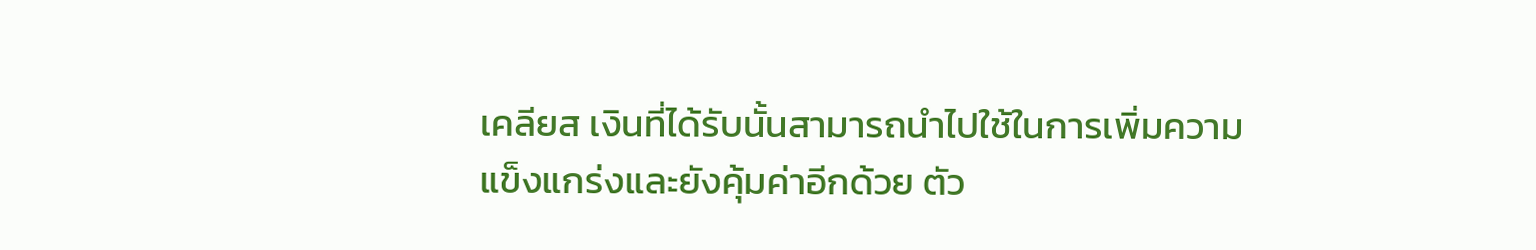เคลียส เงินที่ได้รับนั้นสามารถนำไปใช้ในการเพิ่มความแข็งแกร่งและยังคุ้มค่าอีกด้วย ตัว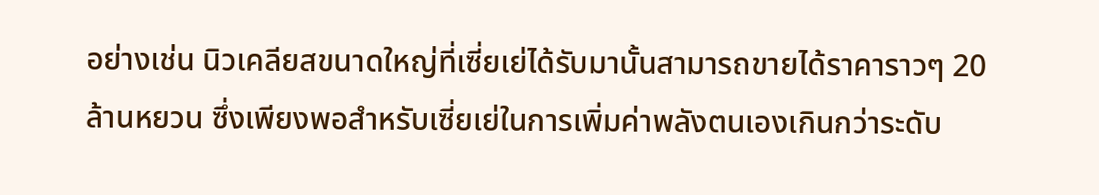อย่างเช่น นิวเคลียสขนาดใหญ่ที่เซี่ยเย่ได้รับมานั้นสามารถขายได้ราคาราวๆ 20 ล้านหยวน ซึ่งเพียงพอสำหรับเซี่ยเย่ในการเพิ่มค่าพลังตนเองเกินกว่าระดับ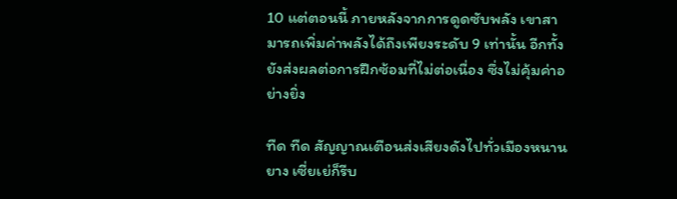10 แต่ตอนนี้ ภายหลังจากการดูดซับพลัง เขาสามารถเพิ่มค่าพลังได้ถึงเพียงระดับ 9 เท่านั้น อีกทั้งยังส่งผลต่อการฝึกซ้อมที่ไม่ต่อเนื่อง ซึ่งไม่คุ้มค่าอย่างยิ่ง

ทืด ทืด สัญญาณเตือนส่งเสียงดังไปทั่วเมืองหนานยาง เซี่ยเย่ก็รีบ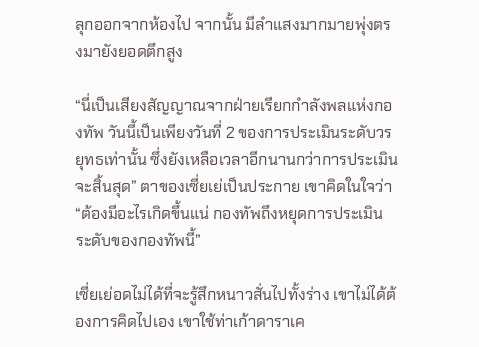ลุกออกจากห้องไป จากนั้น มีลำแสงมากมายพุ่งตรงมายังยอดตึกสูง

“นี่เป็นเสียงสัญญาณจากฝ่ายเรียกกำลังพลแห่งกองทัพ วันนี้เป็นเพียงวันที่ 2 ของการประเมินระดับวรยุทธเท่านั้น ซึ่งยังเหลือเวลาอีกนานกว่าการประเมินจะสิ้นสุด” ตาของเซี่ยเย่เป็นประกาย เขาคิดในใจว่า “ต้องมีอะไรเกิดขึ้นแน่ กองทัพถึงหยุดการประเมินระดับของกองทัพนี้”

เซี่ยเย่อดไม่ได้ที่จะรู้สึกหนาวสั่นไปทั้งร่าง เขาไม่ได้ต้องการคิดไปเอง เขาใช้ท่าเก้าดาราเค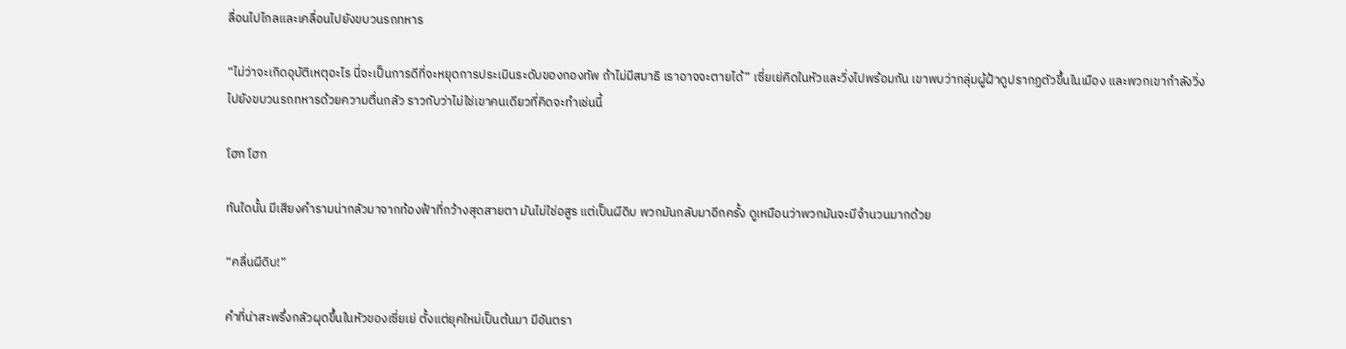ลื่อนไปไกลและเคลื่อนไปยังขบวนรถทหาร

“ไม่ว่าจะเกิดอุบัติเหตุอะไร นี่จะเป็นการดีที่จะหยุดการประเมินระดับของกองทัพ ถ้าไม่มีสมาธิ เราอาจจะตายได้” เซี่ยเย่คิดในหัวและวิ่งไปพร้อมกัน เขาพบว่ากลุ่มผู้ฝ้าดูปรากฏตัวขึ้นในเมือง และพวกเขากำลังวิ่งไปยังขบวนรถทหารด้วยความตื่นกลัว ราวกับว่าไม่ใช่เขาคนเดียวที่คิดจะทำเช่นนี้

โฮก โฮก

ทันใดนั้น มีเสียงคำรามน่ากลัวมาจากท้องฟ้าที่กว้างสุดสายตา มันไม่ใช่อสูร แต่เป็นผีดิบ พวกมันกลับมาอีกครั้ง ดูเหมือนว่าพวกมันจะมีจำนวนมากด้วย

“คลื่นผีดิบ!”

คำที่น่าสะพรึ่งกลัวผุดขึ้นในหัวของเซี่ยเย่ ตั้งแต่ยุคใหม่เป็นต้นมา มีอันตรา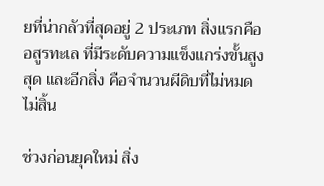ยที่น่ากลัวที่สุดอยู่ 2 ประเภท สิ่งแรกคืออสูรทะเล ที่มีระดับความแข็งแกร่งขั้นสูงสุด และอีกสิ่ง คือจำนวนผีดิบที่ไม่หมดไม่สิ้น

ช่วงก่อนยุคใหม่ สิ่ง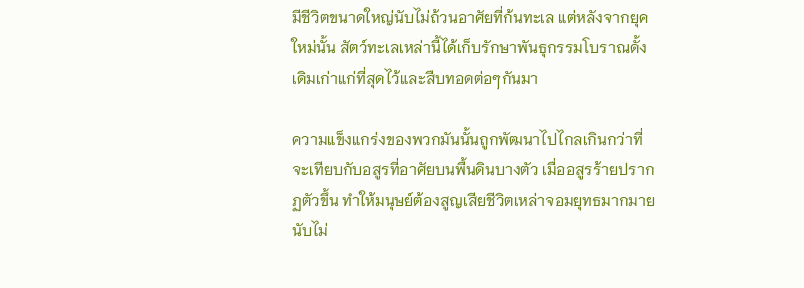มีชีวิตขนาดใหญ่นับไม่ถ้วนอาศัยที่ก้นทะเล แต่หลังจากยุคใหม่นั้น สัตว์ทะเลเหล่านี้ได้เก็บรักษาพันธุกรรมโบราณดั้งเดิมเก่าแก่ที่สุดไว้และสืบทอดต่อๆกันมา

ความแข็งแกร่งของพวกมันนั้นถูกพัฒนาไปไกลเกินกว่าที่จะเทียบกับอสูรที่อาศัยบนพื้นดินบางตัว เมื่ออสูรร้ายปรากฏตัวขึ้น ทำให้มนุษย์ต้องสูญเสียชีวิตเหล่าจอมยุทธมากมายนับไม่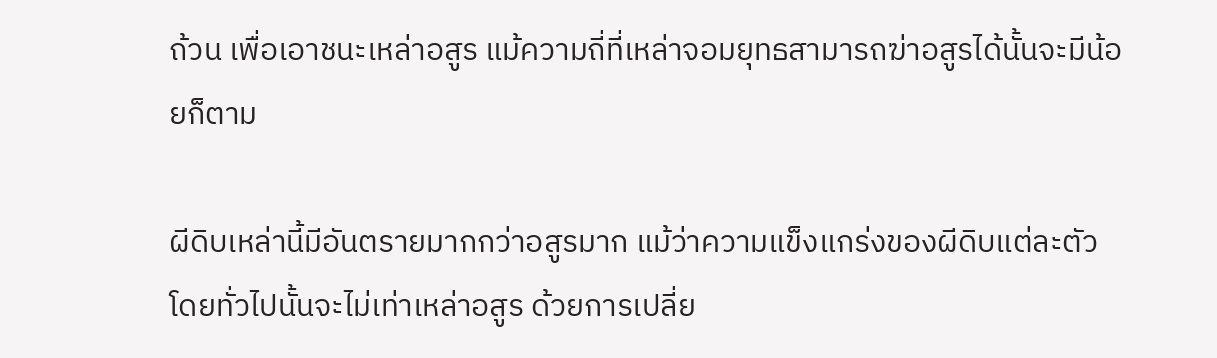ถ้วน เพื่อเอาชนะเหล่าอสูร แม้ความถี่ที่เหล่าจอมยุทธสามารถฆ่าอสูรได้นั้นจะมีน้อยก็ตาม

ผีดิบเหล่านี้มีอันตรายมากกว่าอสูรมาก แม้ว่าความแข็งแกร่งของผีดิบแต่ละตัวโดยทั่วไปนั้นจะไม่เท่าเหล่าอสูร ด้วยการเปลี่ย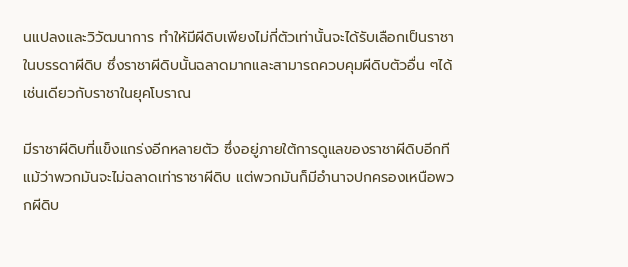นแปลงและวิวัฒนาการ ทำให้มีผีดิบเพียงไม่กี่ตัวเท่านั้นจะได้รับเลือกเป็นราชาในบรรดาผีดิบ ซึ่งราชาผีดิบนั้นฉลาดมากและสามารถควบคุมผีดิบตัวอื่น ๆได้ เช่นเดียวกับราชาในยุคโบราณ

มีราชาผีดิบที่แข็งแกร่งอีกหลายตัว ซึ่งอยู่ภายใต้การดูแลของราชาผีดิบอีกที แม้ว่าพวกมันจะไม่ฉลาดเท่าราชาผีดิบ แต่พวกมันก็มีอำนาจปกครองเหนือพวกผีดิบ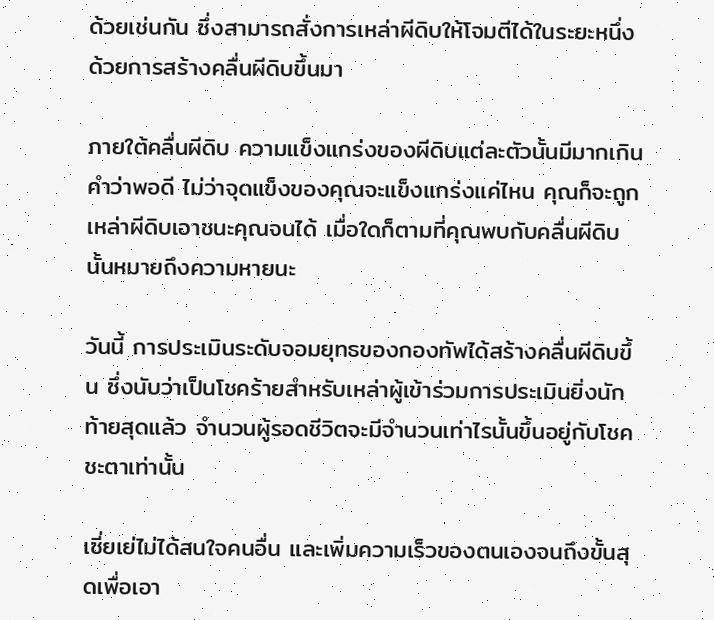ด้วยเช่นกัน ซึ่งสามารถสั่งการเหล่าผีดิบให้โจมตีได้ในระยะหนึ่งด้วยการสร้างคลื่นผีดิบขึ้นมา

ภายใต้คลื่นผีดิบ ความแข็งแกร่งของผีดิบแต่ละตัวนั้นมีมากเกินคำว่าพอดี ไม่ว่าจุดแข็งของคุณจะแข็งแกร่งแค่ไหน คุณก็จะถูกเหล่าผีดิบเอาชนะคุณจนได้ เมื่อใดก็ตามที่คุณพบกับคลื่นผีดิบ นั้นหมายถึงความหายนะ

วันนี้ การประเมินระดับจอมยุทธของกองทัพได้สร้างคลื่นผีดิบขึ้น ซึ่งนับว่าเป็นโชคร้ายสำหรับเหล่าผู้เข้าร่วมการประเมินยิ่งนัก ท้ายสุดแล้ว จำนวนผู้รอดชีวิตจะมีจำนวนเท่าไรนั้นขึ้นอยู่กับโชคชะตาเท่านั้น

เซี่ยเย่ไม่ได้สนใจคนอื่น และเพิ่มความเร็วของตนเองจนถึงขั้นสุดเพื่อเอา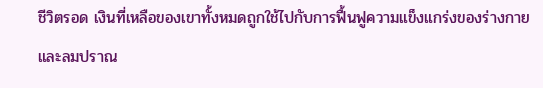ชีวิตรอด เงินที่เหลือของเขาทั้งหมดถูกใช้ไปกับการฟื้นฟูความแข็งแกร่งของร่างกายและลมปราณ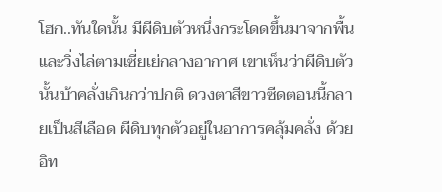โฮก..ทันใดนั้น มีผีดิบตัวหนึ่งกระโดดขึ้นมาจากพื้นและวิ่งไล่ตามเซี่ยเย่กลางอากาศ เขาเห็นว่าผีดิบตัวนั้นบ้าคลั่งเกินกว่าปกติ ดวงตาสีขาวซีดตอนนี้กลายเป็นสีเลือด ผีดิบทุกตัวอยู่ในอาการคลุ้มคลั่ง ด้วยอิท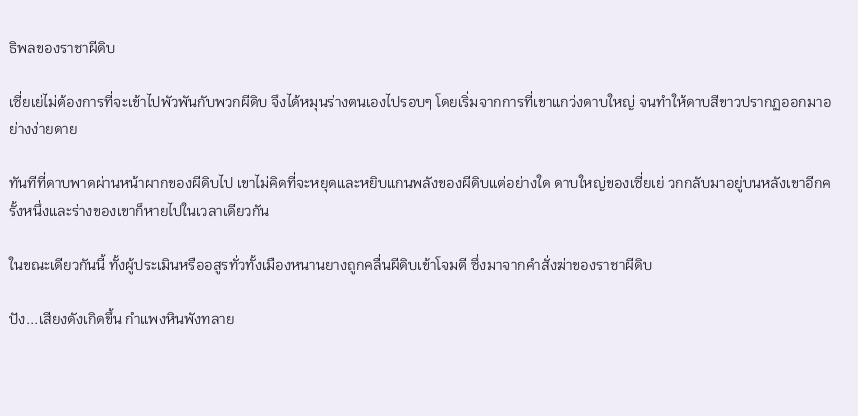ธิพลของราชาผีดิบ

เซี่ยเย่ไม่ต้องการที่จะเข้าไปพัวพันกับพวกผีดิบ จึงได้หมุนร่างตนเองไปรอบๆ โดยเริ่มจากการที่เขาแกว่งดาบใหญ่ จนทำให้ดาบสีขาวปรากฏออกมาอย่างง่ายดาย

ทันทีที่ดาบพาดผ่านหน้าผากของผีดิบไป เขาไม่คิดที่จะหยุดและหยิบแกนพลังของผีดิบแต่อย่างใด ดาบใหญ่ของเซี่ยเย่ วกกลับมาอยู่บนหลังเขาอีกครั้งหนึ่งและร่างของเขาก็หายไปในเวลาเดียวกัน

ในขณะเดียวกันนี้ ทั้งผู้ประเมินหรืออสูรทั่วทั้งเมืองหนานยางถูกคลื่นผีดิบเข้าโจมตี ซึ่งมาจากคำสั่งฆ่าของราชาผีดิบ

ปัง...เสียงดังเกิดขึ้น กำแพงหินพังทลาย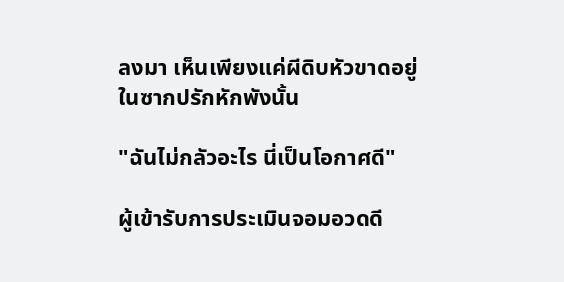ลงมา เห็นเพียงแค่ผีดิบหัวขาดอยู่ในซากปรักหักพังนั้น

"ฉันไม่กลัวอะไร นี่เป็นโอกาศดี"

ผู้เข้ารับการประเมินจอมอวดดี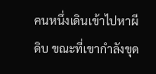คนหนึ่งเดินเข้าไปหาผีดิบ ขณะที่เขากำลังขุด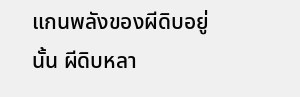แกนพลังของผีดิบอยู่นั้น ผีดิบหลา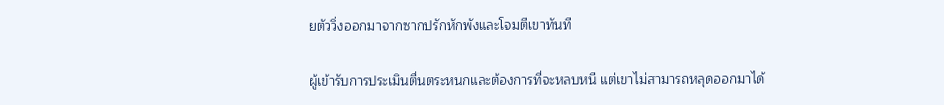ยตัววิ่งออกมาจากซากปรักหักพังและโจมตีเขาทันที

ผู้เข้ารับการประเมินตื่นตระหนกและต้องการที่จะหลบหนี แต่เขาไม่สามารถหลุดออกมาได้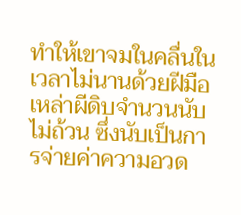ทำให้เขาจมในคลื่นในเวลาไม่นานด้วยฝีมือเหล่าผีดิบจำนวนนับไม่ถ้วน ซึ่งนับเป็นการจ่ายค่าความอวด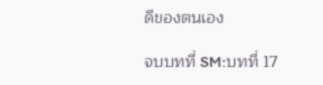ดีของตนเอง

จบบทที่ SM:บทที่ 17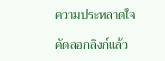ความประหลาดใจ

คัดลอกลิงก์แล้ว